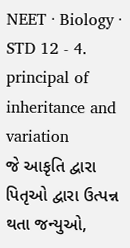NEET · Biology · STD 12 - 4. principal of inheritance and variation
જે આકૃતિ દ્વારા પિતૃઓ દ્વારા ઉત્પન્ન થતા જન્યુઓ,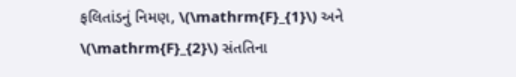ફલિતાંડનું નિમણ, \(\mathrm{F}_{1}\) અને \(\mathrm{F}_{2}\) સંતતિના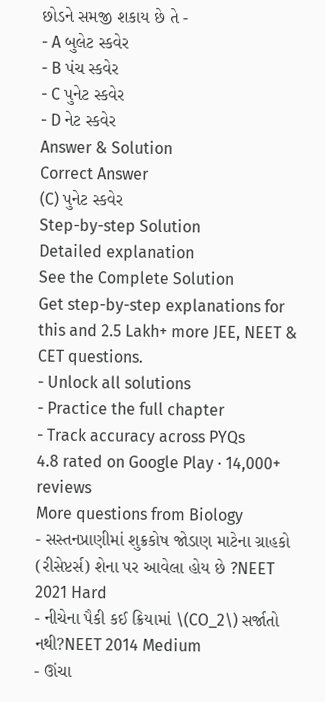છોડને સમજી શકાય છે તે -
- A બુલેટ સ્કવેર
- B પંચ સ્કવેર
- C પુનેટ સ્કવેર
- D નેટ સ્કવેર
Answer & Solution
Correct Answer
(C) પુનેટ સ્કવેર
Step-by-step Solution
Detailed explanation
See the Complete Solution
Get step-by-step explanations for this and 2.5 Lakh+ more JEE, NEET & CET questions.
- Unlock all solutions
- Practice the full chapter
- Track accuracy across PYQs
4.8 rated on Google Play · 14,000+ reviews
More questions from Biology
- સસ્તનપ્રાણીમાં શુક્રકોષ જોડાણ માટેના ગ્રાહકો (રીસેપ્ટર્સ) શેના પર આવેલા હોય છે ?NEET 2021 Hard
- નીચેના પૈકી કઈ ક્રિયામાં \(CO_2\) સર્જાતો નથી?NEET 2014 Medium
- ઊંચા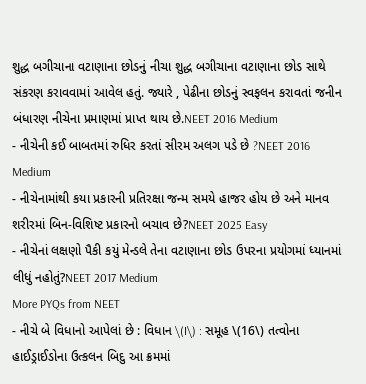શુદ્ધ બગીચાના વટાણાના છોડનું નીચા શુદ્ધ બગીચાના વટાણાના છોડ સાથે સંકરણ કરાવવામાં આવેલ હતું. જ્યારે , પેઢીના છોડનું સ્વફલન કરાવતાં જનીન બંધારણ નીચેના પ્રમાણમાં પ્રાપ્ત થાય છે.NEET 2016 Medium
- નીચેની કઈ બાબતમાં રુધિર કરતાં સીરમ અલગ પડે છે ?NEET 2016 Medium
- નીચેનામાંથી કયા પ્રકારની પ્રતિરક્ષા જન્મ સમયે હાજર હોય છે અને માનવ શરીરમાં બિન-વિશિષ્ટ પ્રકારનો બચાવ છે?NEET 2025 Easy
- નીચેનાં લક્ષણો પૈકી કયું મેન્ડલે તેના વટાણાના છોડ ઉપરના પ્રયોગમાં ધ્યાનમાં લીધું નહોતું?NEET 2017 Medium
More PYQs from NEET
- નીચે બે વિધાનો આપેલાં છે : વિધાન \(I\) : સમૂહ \(16\) તત્વોના હાઈડ્રાઈડોના ઉત્કલન બિદુ આ ક્રમમાં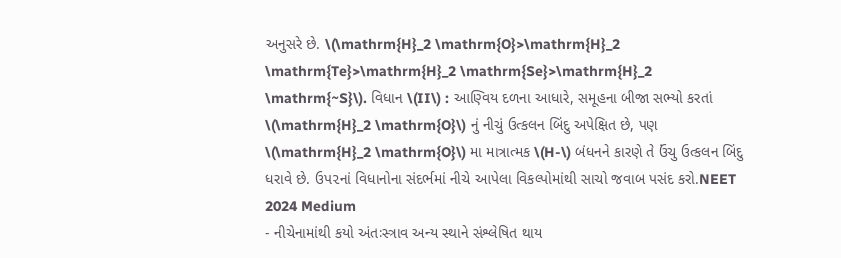અનુસરે છે. \(\mathrm{H}_2 \mathrm{O}>\mathrm{H}_2 \mathrm{Te}>\mathrm{H}_2 \mathrm{Se}>\mathrm{H}_2 \mathrm{~S}\). વિધાન \(II\) : આણ્વિય દળના આધારે, સમૂહના બીજા સભ્યો કરતાં \(\mathrm{H}_2 \mathrm{O}\) નું નીચું ઉત્કલન બિંદુ અપેક્ષિત છે, પણ \(\mathrm{H}_2 \mathrm{O}\) મા માત્રાત્મક \(H-\) બંધનને કારણે તે ઉંચુ ઉત્કલન બિંદુ ધરાવે છે. ઉપ૨નાં વિધાનોના સંદર્ભમાં નીચે આપેલા વિકલ્પોમાંથી સાચો જવાબ પસંદ કરો.NEET 2024 Medium
- નીચેનામાંથી કયો અંતઃસ્ત્રાવ અન્ય સ્થાને સંશ્લેષિત થાય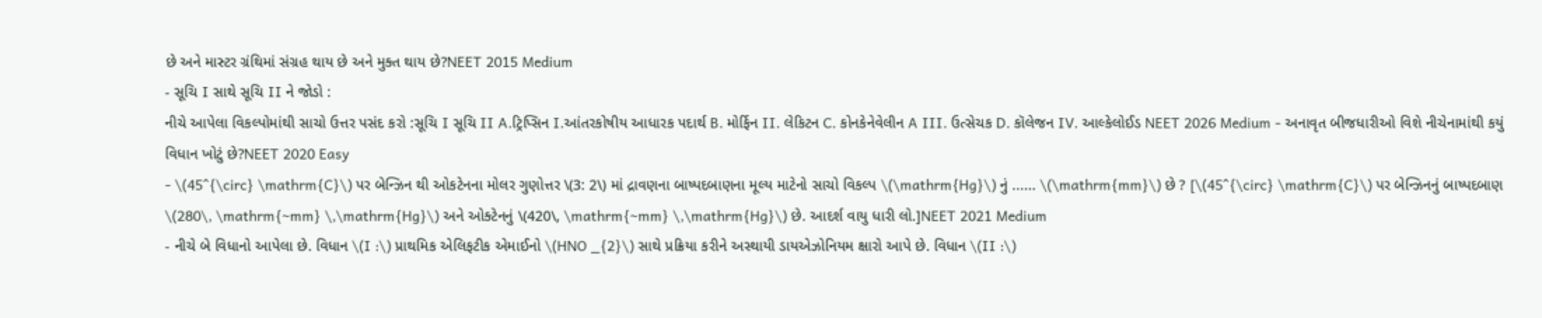છે અને માસ્ટર ગ્રંથિમાં સંગ્રહ થાય છે અને મુક્ત થાય છે?NEET 2015 Medium
- સૂચિ I સાથે સૂચિ II ને જોડો :
નીચે આપેલા વિકલ્પોમાંથી સાચો ઉત્તર પસંદ કરો :સૂચિ I સૂચિ II A.ટ્રિપ્સિન I.આંતરકોષીય આધારક પદાર્થ B. મોર્ફિન II. લેકિટન C. કોનકેનેવેલીન A III. ઉત્સેચક D. કૉલેજન IV. આલ્કેલોઈડ NEET 2026 Medium - અનાવૃત બીજધારીઓ વિશે નીચેનામાંથી કયું વિધાન ખોટું છે?NEET 2020 Easy
- \(45^{\circ} \mathrm{C}\) પર બેન્ઝિન થી ઓકટેનના મોલર ગુણોત્તર \(3: 2\) માં દ્રાવણના બાષ્પદબાણના મૂલ્ય માટેનો સાચો વિકલ્પ \(\mathrm{Hg}\) નું ...... \(\mathrm{mm}\) છે ? [\(45^{\circ} \mathrm{C}\) પર બેન્ઝિનનું બાષ્પદબાણ \(280\, \mathrm{~mm} \,\mathrm{Hg}\) અને ઓક્ટેનનું \(420\, \mathrm{~mm} \,\mathrm{Hg}\) છે. આદર્શ વાયુ ધારી લો.]NEET 2021 Medium
- નીચે બે વિધાનો આપેલા છે. વિધાન \(I :\) પ્રાથમિક એલિફટીક એમાઈનો \(HNO _{2}\) સાથે પ્રક્રિયા કરીને અસ્થાયી ડાયએઝોનિયમ ક્ષારો આપે છે. વિધાન \(II :\)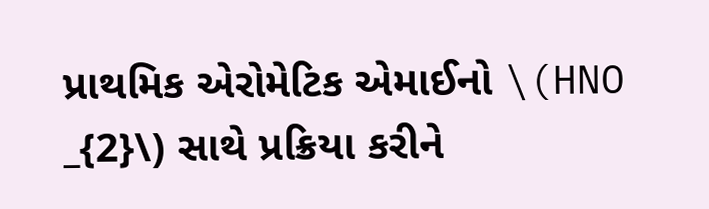પ્રાથમિક એરોમેટિક એમાઈનો \(HNO _{2}\) સાથે પ્રક્રિયા કરીને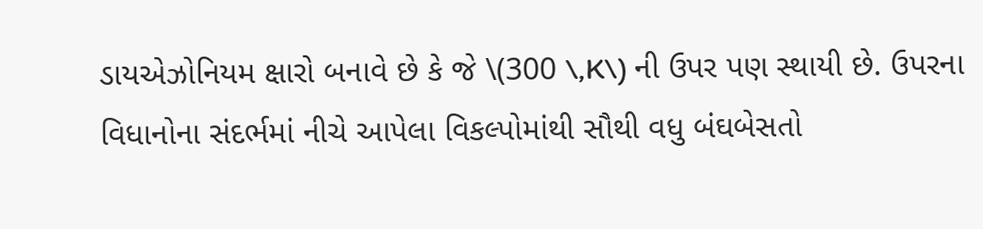ડાયએઝોનિયમ ક્ષારો બનાવે છે કે જે \(300 \,K\) ની ઉપર પણ સ્થાયી છે. ઉપરના વિધાનોના સંદર્ભમાં નીચે આપેલા વિકલ્પોમાંથી સૌથી વધુ બંઘબેસતો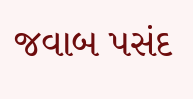જવાબ પસંદ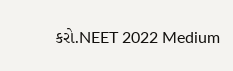કરો.NEET 2022 Medium